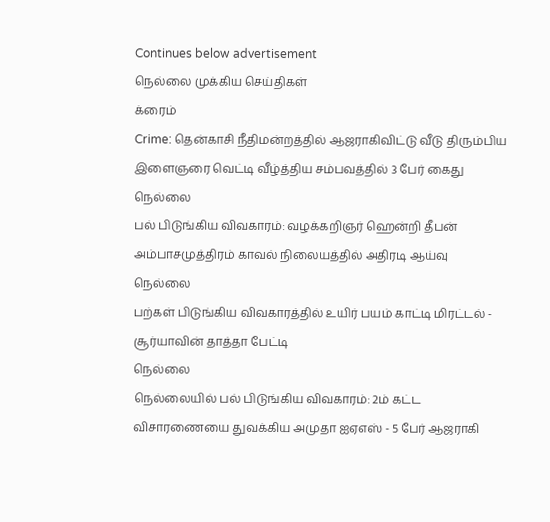Continues below advertisement
நெல்லை முக்கிய செய்திகள்
க்ரைம்
Crime: தென்காசி நீதிமன்றத்தில் ஆஜராகிவிட்டு வீடு திரும்பிய இளைஞரை வெட்டி வீழ்த்திய சம்பவத்தில் 3 பேர் கைது
நெல்லை
பல் பிடுங்கிய விவகாரம்: வழக்கறிஞர் ஹென்றி தீபன் அம்பாசமுத்திரம் காவல் நிலையத்தில் அதிரடி ஆய்வு
நெல்லை
பற்கள் பிடுங்கிய விவகாரத்தில் உயிர் பயம் காட்டி மிரட்டல் - சூர்யாவின் தாத்தா பேட்டி
நெல்லை
நெல்லையில் பல் பிடுங்கிய விவகாரம்: 2ம் கட்ட விசாரணையை துவக்கிய அமுதா ஐஏஎஸ் - 5 பேர் ஆஜராகி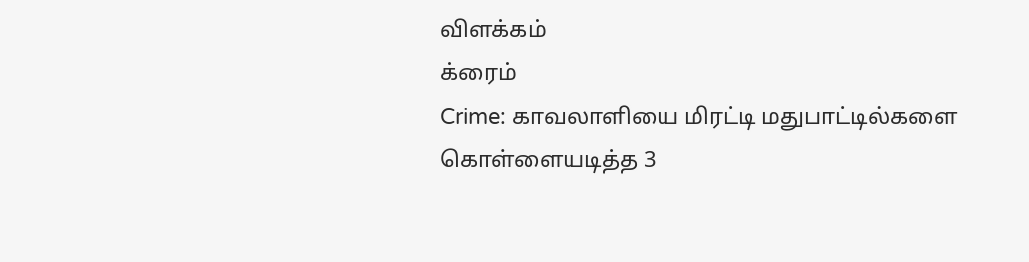விளக்கம்
க்ரைம்
Crime: காவலாளியை மிரட்டி மதுபாட்டில்களை கொள்ளையடித்த 3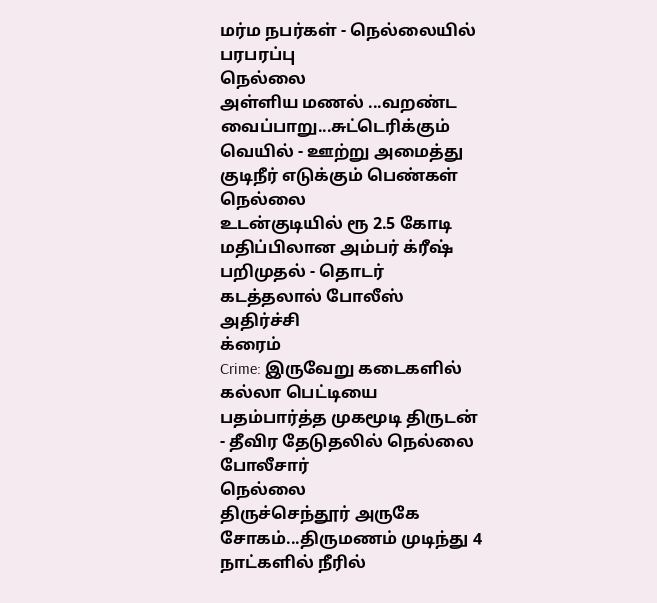மர்ம நபர்கள் - நெல்லையில் பரபரப்பு
நெல்லை
அள்ளிய மணல் ...வறண்ட வைப்பாறு...சுட்டெரிக்கும் வெயில் - ஊற்று அமைத்து குடிநீர் எடுக்கும் பெண்கள்
நெல்லை
உடன்குடியில் ரூ 2.5 கோடி மதிப்பிலான அம்பர் க்ரீஷ் பறிமுதல் - தொடர் கடத்தலால் போலீஸ் அதிர்ச்சி
க்ரைம்
Crime: இருவேறு கடைகளில் கல்லா பெட்டியை பதம்பார்த்த முகமூடி திருடன் - தீவிர தேடுதலில் நெல்லை போலீசார்
நெல்லை
திருச்செந்தூர் அருகே சோகம்...திருமணம் முடிந்து 4 நாட்களில் நீரில்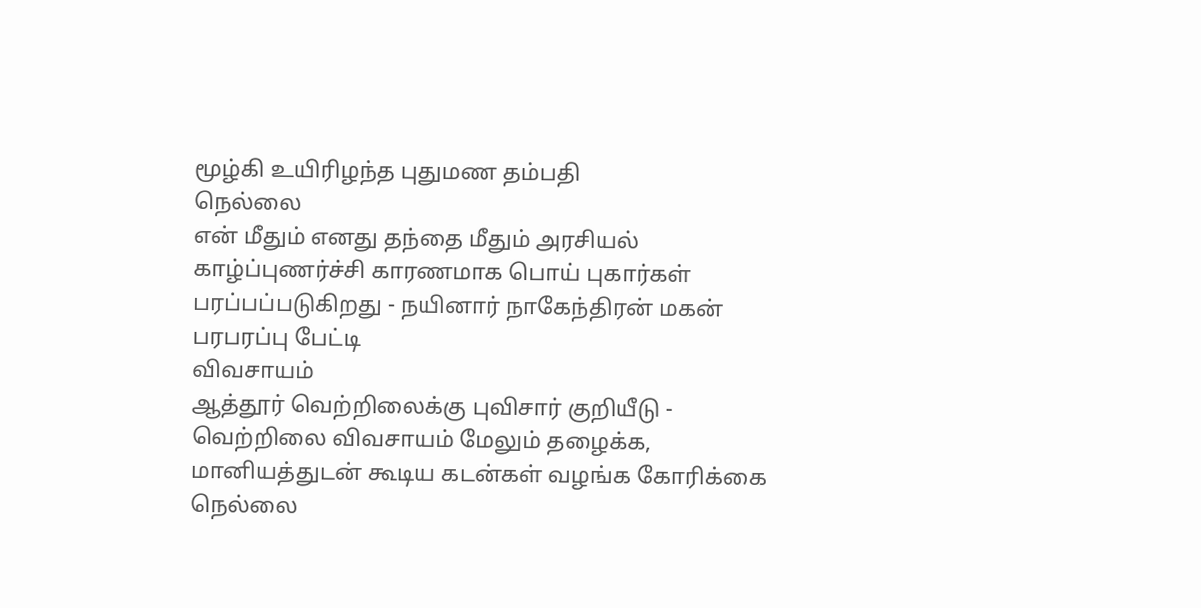மூழ்கி உயிரிழந்த புதுமண தம்பதி
நெல்லை
என் மீதும் எனது தந்தை மீதும் அரசியல் காழ்ப்புணர்ச்சி காரணமாக பொய் புகார்கள் பரப்பப்படுகிறது - நயினார் நாகேந்திரன் மகன் பரபரப்பு பேட்டி
விவசாயம்
ஆத்தூர் வெற்றிலைக்கு புவிசார் குறியீடு - வெற்றிலை விவசாயம் மேலும் தழைக்க, மானியத்துடன் கூடிய கடன்கள் வழங்க கோரிக்கை
நெல்லை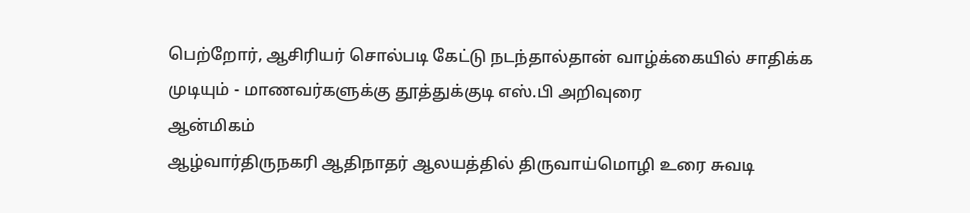பெற்றோர், ஆசிரியர் சொல்படி கேட்டு நடந்தால்தான் வாழ்க்கையில் சாதிக்க முடியும் - மாணவர்களுக்கு தூத்துக்குடி எஸ்.பி அறிவுரை
ஆன்மிகம்
ஆழ்வார்திருநகரி ஆதிநாதர் ஆலயத்தில் திருவாய்மொழி உரை சுவடி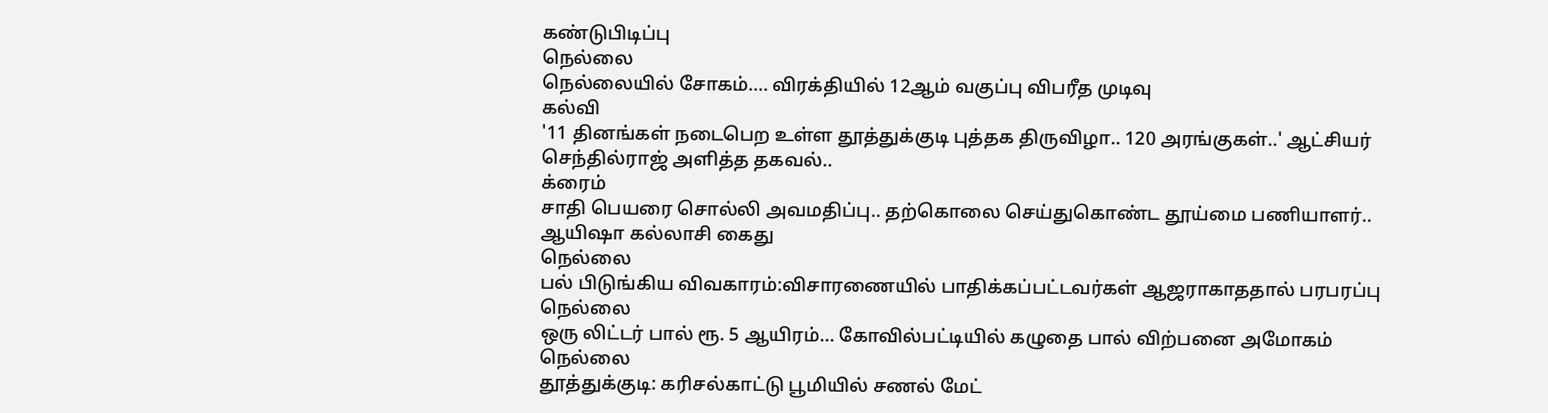கண்டுபிடிப்பு
நெல்லை
நெல்லையில் சோகம்.... விரக்தியில் 12ஆம் வகுப்பு விபரீத முடிவு
கல்வி
'11 தினங்கள் நடைபெற உள்ள தூத்துக்குடி புத்தக திருவிழா.. 120 அரங்குகள்..' ஆட்சியர் செந்தில்ராஜ் அளித்த தகவல்..
க்ரைம்
சாதி பெயரை சொல்லி அவமதிப்பு.. தற்கொலை செய்துகொண்ட தூய்மை பணியாளர்.. ஆயிஷா கல்லாசி கைது
நெல்லை
பல் பிடுங்கிய விவகாரம்:விசாரணையில் பாதிக்கப்பட்டவர்கள் ஆஜராகாததால் பரபரப்பு
நெல்லை
ஒரு லிட்டர் பால் ரூ. 5 ஆயிரம்... கோவில்பட்டியில் கழுதை பால் விற்பனை அமோகம்
நெல்லை
தூத்துக்குடி: கரிசல்காட்டு பூமியில் சணல் மேட்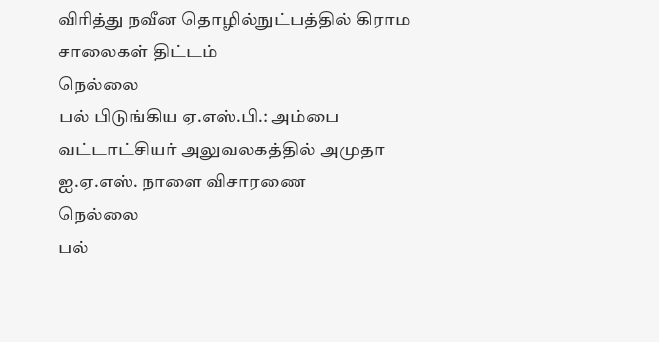விரித்து நவீன தொழில்நுட்பத்தில் கிராம சாலைகள் திட்டம்
நெல்லை
பல் பிடுங்கிய ஏ.எஸ்.பி.: அம்பை வட்டாட்சியர் அலுவலகத்தில் அமுதா ஐ.ஏ.எஸ். நாளை விசாரணை
நெல்லை
பல்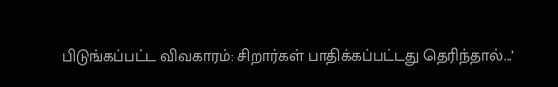பிடுங்கப்பட்ட விவகாரம்: சிறார்கள் பாதிக்கப்பட்டது தெரிந்தால்...’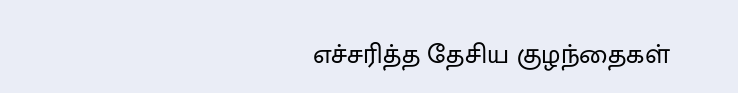எச்சரித்த தேசிய குழந்தைகள்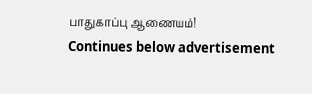பாதுகாப்பு ஆணையம்!
Continues below advertisement